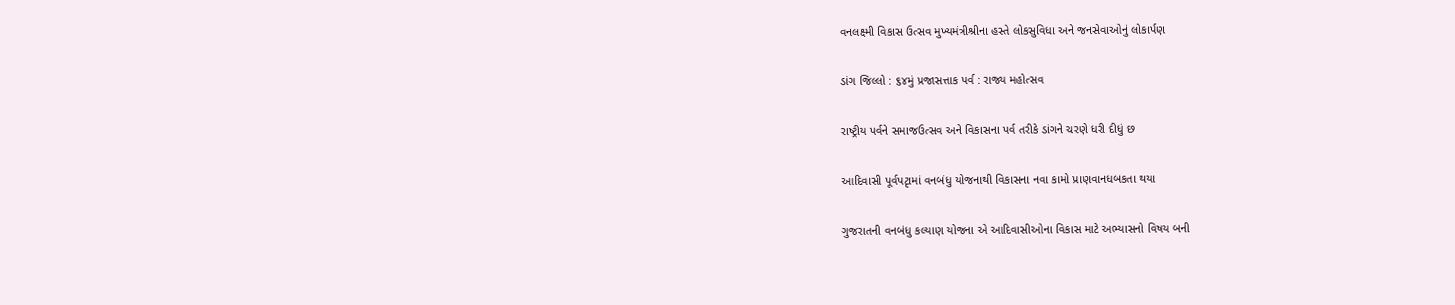વનલક્ષ્મી વિકાસ ઉત્સવ મુખ્યમંત્રીશ્રીના હસ્તે લોકસુવિધા અને જનસેવાઓનું લોકાર્પણ

ડાંગ જિલ્લો : ૬૪મું પ્રજાસત્તાક પર્વ : રાજ્ય મહોત્સવ

રાષ્ટ્રીય પર્વને સમાજઉત્સવ અને વિકાસના પર્વ તરીકે ડાંગને ચરણે ધરી દીધું છ

આદિવાસી પૂર્વપટૃામાં વનબંધુ યોજનાથી વિકાસના નવા કામો પ્રાણવાનધબકતા થયા

ગુજરાતની વનબંધુ કલ્યાણ યોજના એ આદિવાસીઓના વિકાસ માટે અભ્યાસનો વિષય બની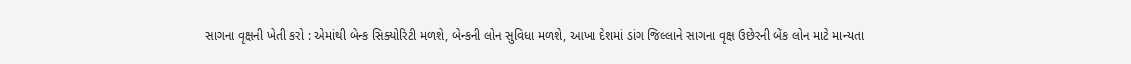સાગના વૃક્ષની ખેતી કરો : એમાંથી બેન્ક સિક્યોરિટી મળશે, બેન્કની લોન સુવિધા મળશે, આખા દેશમાં ડાંગ જિલ્લાને સાગના વૃક્ષ ઉછેરની બેંક લોન માટે માન્યતા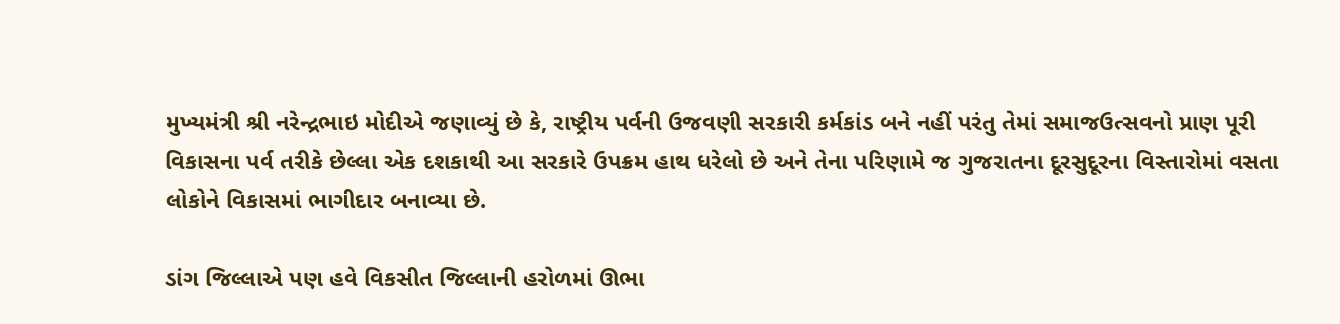મુખ્યમંત્રી શ્રી નરેન્દ્રભાઇ મોદીએ જણાવ્યું છે કે, રાષ્ટ્રીય પર્વની ઉજવણી સરકારી કર્મકાંડ બને નહીં પરંતુ તેમાં સમાજઉત્સવનો પ્રાણ પૂરી વિકાસના પર્વ તરીકે છેલ્લા એક દશકાથી આ સરકારે ઉપક્રમ હાથ ધરેલો છે અને તેના પરિણામે જ ગુજરાતના દૂરસુદૂરના વિસ્તારોમાં વસતા લોકોને વિકાસમાં ભાગીદાર બનાવ્યા છે.

ડાંગ જિલ્લાએ પણ હવે વિકસીત જિલ્લાની હરોળમાં ઊભા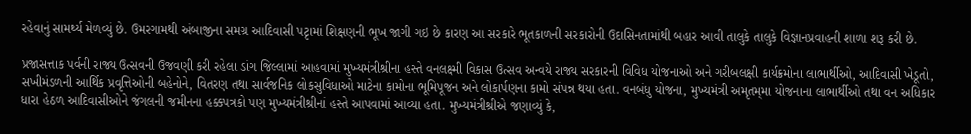રહેવાનું સામર્થ્ય મેળવ્યું છે. ઉમરગામથી અંબાજીના સમગ્ર આદિવાસી પટૃામાં શિક્ષણની ભૂખ જાગી ગઇ છે કારણ આ સરકારે ભૂતકાળની સરકારોની ઉદાસિનતામાંથી બહાર આવી તાલુકે તાલુકે વિજ્ઞાનપ્રવાહની શાળા શરૂ કરી છે.

પ્રજાસત્તાક પર્વની રાજ્ય ઉત્સવની ઉજવણી કરી રહેલા ડાંગ જિલ્લામાં આહવામાં મુખ્યમંત્રીશ્રીના હસ્તે વનલક્ષ્મી વિકાસ ઉત્સવ અન્વયે રાજ્ય સરકારની વિવિધ યોજનાઓ અને ગરીબલક્ષી કાર્યક્રમોના લાભાર્થીઓ, આદિવાસી ખેડૂતો, સખીમંડળની આર્થિક પ્રવૃત્તિઓની બહેનોને, વિતરણ તથા સાર્વજનિક લોકસુવિધાઓ માટેના કામોના ભૂમિપૂજન અને લોકાર્પણના કામો સંપન્ન થયા હતા. વનબંધુ યોજના, મુખ્યમંત્રી અમૃતમ્‌મા યોજનાના લાભાર્થીઓ તથા વન અધિકાર ધારા હેઠળ આદિવાસીઓને જંગલની જમીનના હક્કપત્રકો પણ મુખ્યમંત્રીશ્રીનાં હસ્તે આપવામાં આવ્યા હતા. મુખ્યમંત્રીશ્રીએ જણાવ્યું કે,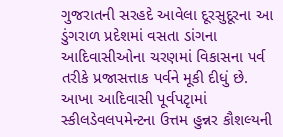ગુજરાતની સરહદે આવેલા દૂરસુદૂરના આ ડુંગરાળ પ્રદેશમાં વસતા ડાંગના આદિવાસીઓના ચરણમાં વિકાસના પર્વ તરીકે પ્રજાસત્તાક પર્વને મૂકી દીધું છે. આખા આદિવાસી પૂર્વપટૃામાં સ્કીલડેવલપમેન્ટના ઉત્તમ હુન્નર કૌશલ્યની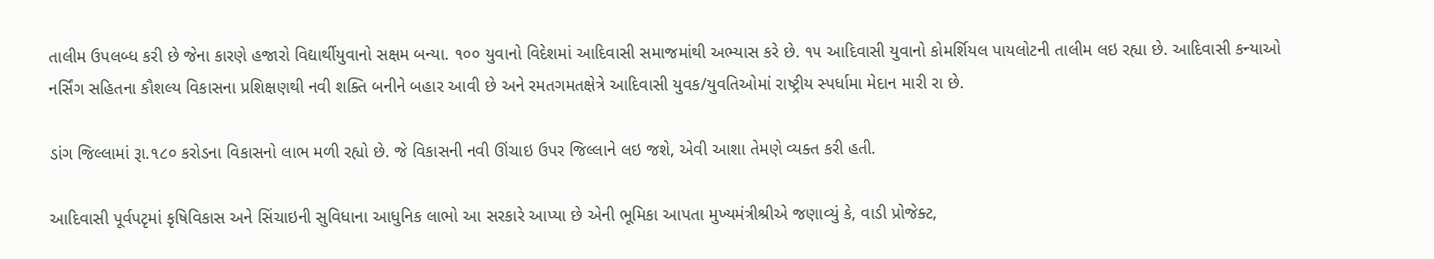તાલીમ ઉપલબ્ધ કરી છે જેના કારણે હજારો વિદ્યાર્થીયુવાનો સક્ષમ બન્યા. ૧૦૦ યુવાનો વિદેશમાં આદિવાસી સમાજમાંથી અભ્યાસ કરે છે. ૧૫ આદિવાસી યુવાનો કોમર્શિયલ પાયલોટની તાલીમ લઇ રહ્યા છે. આદિવાસી કન્યાઓ નર્સિંગ સહિતના કૌશલ્ય વિકાસના પ્રશિક્ષણથી નવી શક્તિ બનીને બહાર આવી છે અને રમતગમતક્ષેત્રે આદિવાસી યુવક/યુવતિઓમાં રાષ્ટ્રીય સ્પર્ધામા મેદાન મારી રા છે.

ડાંગ જિલ્લામાં રૂા.૧૮૦ કરોડના વિકાસનો લાભ મળી રહ્યો છે. જે વિકાસની નવી ઊંચાઇ ઉપર જિલ્લાને લઇ જશે, એવી આશા તેમણે વ્યક્ત કરી હતી.

આદિવાસી પૂર્વપટૃમાં કૃષિવિકાસ અને સિંચાઇની સુવિધાના આધુનિક લાભો આ સરકારે આપ્યા છે એની ભૂમિકા આપતા મુખ્યમંત્રીશ્રીએ જણાવ્યું કે, વાડી પ્રોજેક્ટ,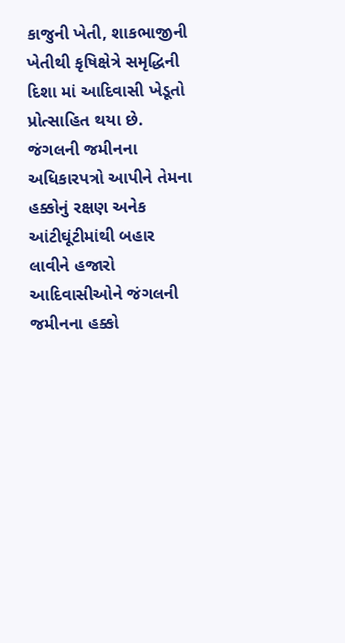કાજુની ખેતી, શાકભાજીની ખેતીથી કૃષિક્ષેત્રે સમૃદ્ધિની દિશા માં આદિવાસી ખેડૂતો પ્રોત્સાહિત થયા છે. જંગલની જમીનના અધિકારપત્રો આપીને તેમના હક્કોનું રક્ષણ અનેક આંટીઘૂંટીમાંથી બહાર લાવીને હજારો આદિવાસીઓને જંગલની જમીનના હક્કો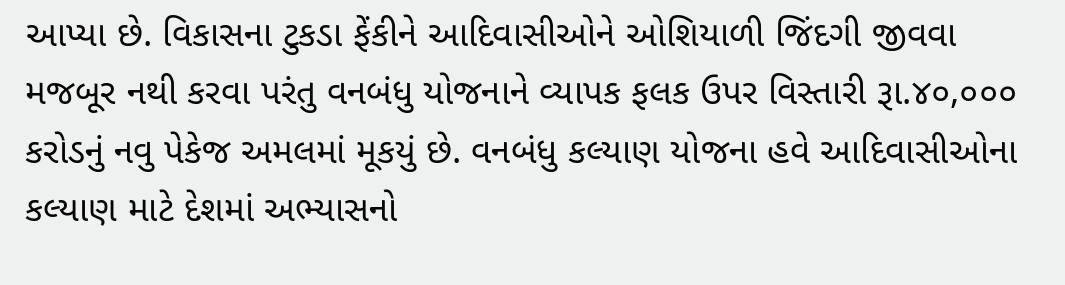આપ્યા છે. વિકાસના ટુકડા ફેંકીને આદિવાસીઓને ઓશિયાળી જિંદગી જીવવા મજબૂર નથી કરવા પરંતુ વનબંધુ યોજનાને વ્યાપક ફલક ઉપર વિસ્તારી રૂા.૪૦,૦૦૦ કરોડનું નવુ પેકેજ અમલમાં મૂકયું છે. વનબંધુ કલ્યાણ યોજના હવે આદિવાસીઓના કલ્યાણ માટે દેશમાં અભ્યાસનો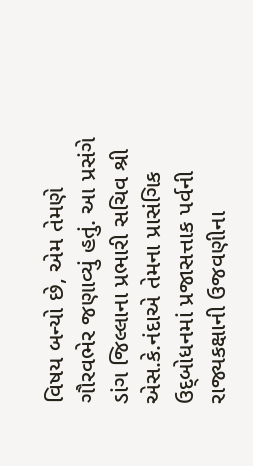વિષય બન્યો છે, એમ તેમણે ગૌરવભેર જણાવ્યું હતું. આ પ્રસંગે ડાંગ જિલ્લાના પ્રભારી સચિવ શ્રી એસ.કે.નંદાએ તેમના પ્રાસંગિક ઉદ્‌બોધનમાં પ્રજાસત્તાક પર્વની રાજ્યકક્ષાની ઉજવણીના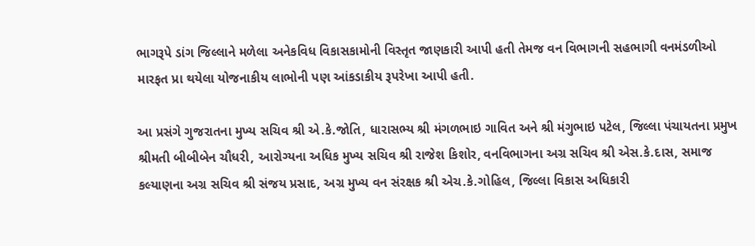ભાગરૂપે ડાંગ જિલ્લાને મળેલા અનેકવિધ વિકાસકામોની વિસ્તૃત જાણકારી આપી હતી તેમજ વન વિભાગની સહભાગી વનમંડળીઓ મારફત પ્રા થયેલા યોજનાકીય લાભોની પણ આંકડાકીય રૂપરેખા આપી હતી.

આ પ્રસંગે ગુજરાતના મુખ્ય સચિવ શ્રી એ.કે.જોતિ, ધારાસભ્ય શ્રી મંગળભાઇ ગાવિત અને શ્રી મંગુભાઇ પટેલ, જિલ્લા પંચાયતના પ્રમુખ શ્રીમતી બીબીબેન ચૌધરી, આરોગ્યના અધિક મુખ્ય સચિવ શ્રી રાજેશ કિશોર, વનવિભાગના અગ્ર સચિવ શ્રી એસ.કે.દાસ, સમાજ કલ્યાણના અગ્ર સચિવ શ્રી સંજય પ્રસાદ, અગ્ર મુખ્ય વન સંરક્ષક શ્રી એચ.કે.ગોહિલ, જિલ્લા વિકાસ અધિકારી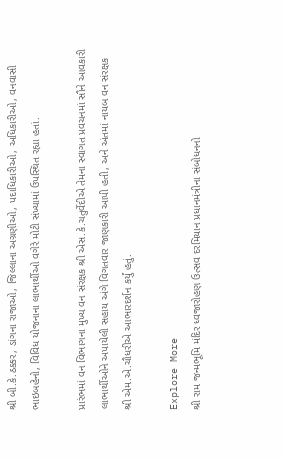શ્રી બી.કે.ઠક્કર, ડાંગના રાજાઓ, જિલ્લાના અગ્રણીઓ, પદાધિકારીઓ, અધિકારીઓ, વનવાસી ભાઇબહેનો, વિવિધ યોજનાના લાભાર્થીઓ વગેરે મોટી સંખ્યામાં ઉપસ્થિત રહ્યા હતાં.

પ્રારંભમાં વન વિભાગના મુખ્ય વન સંરક્ષક શ્રી એસ.કે.ચતુર્વેદીએ તેમના સ્વાગત પ્રવચનમાં સૌને આવકારી લાભાર્થીઓને અપાયેલી સહાય અંગે વિગતવાર જાણકારી આપી હતી, અને અંતમાં નાયબ વન સંરક્ષક શ્રી એમ.એ.ચૌધરીએ આભારદર્શન કર્યું હતું.

Explore More
શ્રી રામ જન્મભૂમિ મંદિર ધ્વજારોહણ ઉત્સવ દરમિયાન પ્રધાનમંત્રીના સંબોધનનો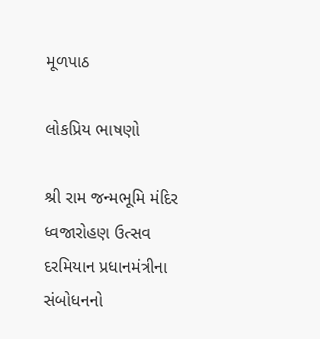મૂળપાઠ

લોકપ્રિય ભાષણો

શ્રી રામ જન્મભૂમિ મંદિર ધ્વજારોહણ ઉત્સવ દરમિયાન પ્રધાનમંત્રીના સંબોધનનો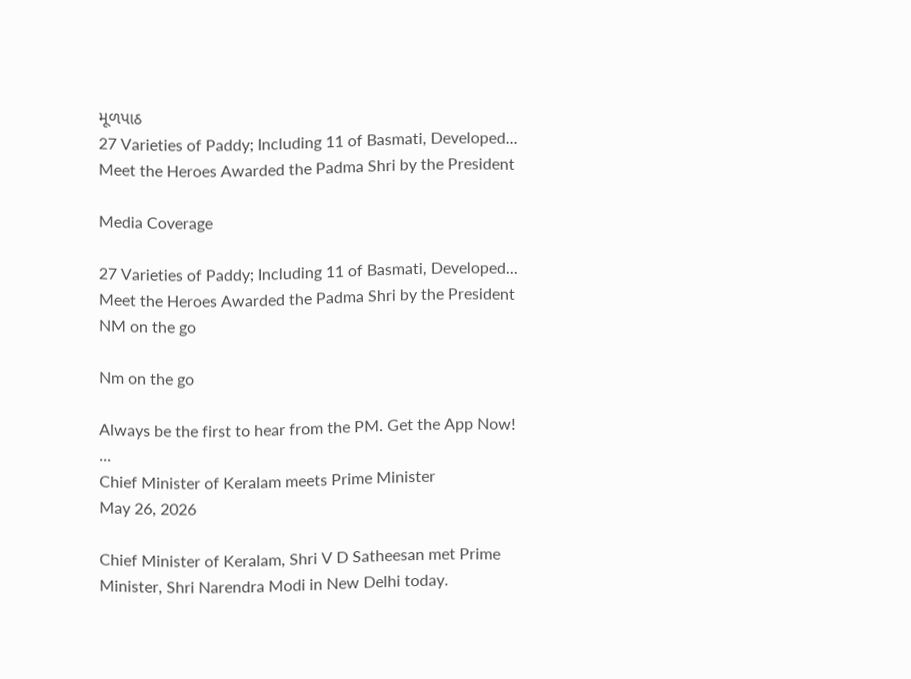મૂળપાઠ
27 Varieties of Paddy; Including 11 of Basmati, Developed... Meet the Heroes Awarded the Padma Shri by the President

Media Coverage

27 Varieties of Paddy; Including 11 of Basmati, Developed... Meet the Heroes Awarded the Padma Shri by the President
NM on the go

Nm on the go

Always be the first to hear from the PM. Get the App Now!
...
Chief Minister of Keralam meets Prime Minister
May 26, 2026

Chief Minister of Keralam, Shri V D Satheesan met Prime Minister, Shri Narendra Modi in New Delhi today.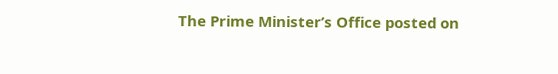The Prime Minister’s Office posted on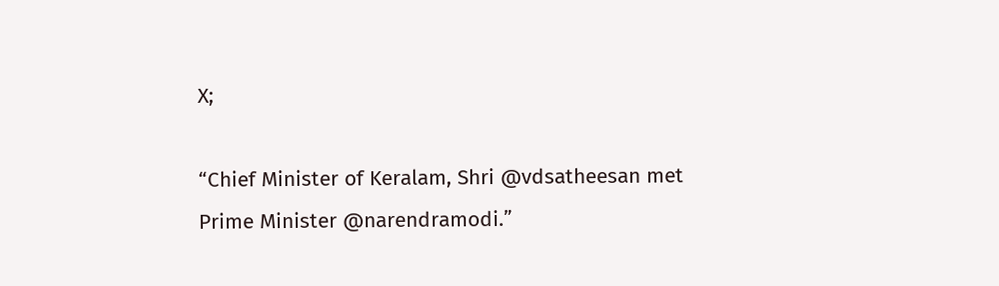X;

“Chief Minister of Keralam, Shri @vdsatheesan met Prime Minister @narendramodi.”